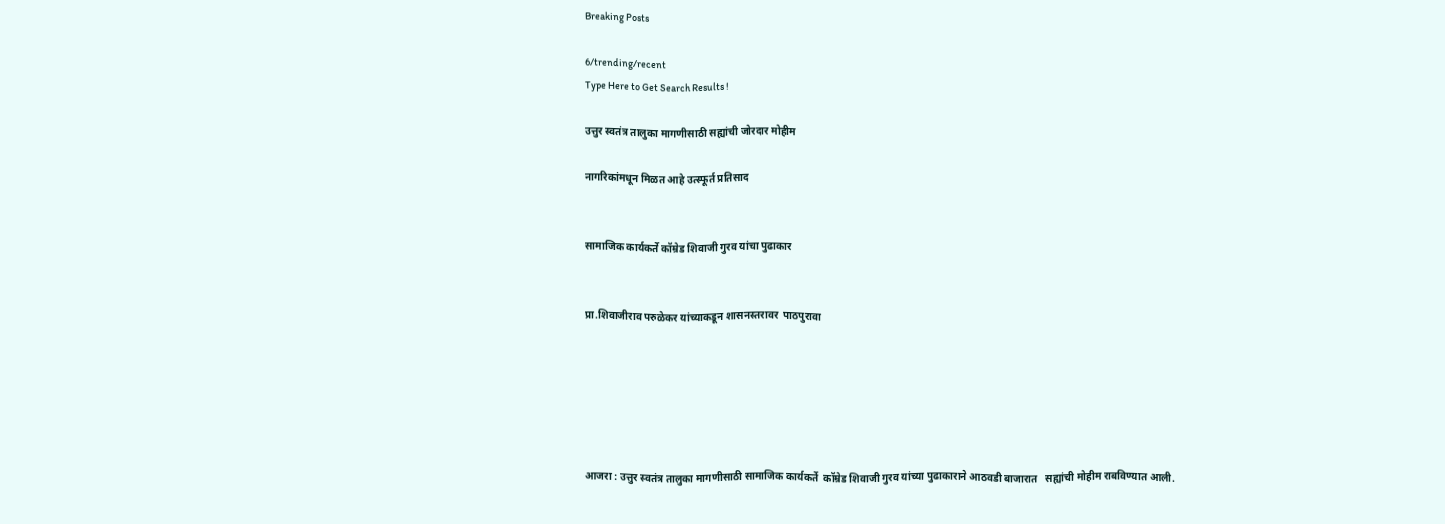Breaking Posts

6/trending/recent
Type Here to Get Search Results !

उत्तुर स्वतंत्र तालुका मागणीसाठी सह्यांची जोरदार मोहीम

नागरिकांमधून मिळत आहे उत्स्फूर्त प्रतिसाद


सामाजिक कार्यकर्ते कॉम्रेड शिवाजी गुरव यांचा पुढाकार


प्रा.शिवाजीराव परुळेकर यांच्याकडून शासनस्तरावर  पाठपुरावा






आजरा : उत्तुर स्वतंत्र तालुका मागणीसाठी सामाजिक कार्यकर्ते  कॉम्रेड शिवाजी गुरव यांच्या पुढाकाराने आठवडी बाजारात   सह्यांची मोहीम राबविण्यात आली.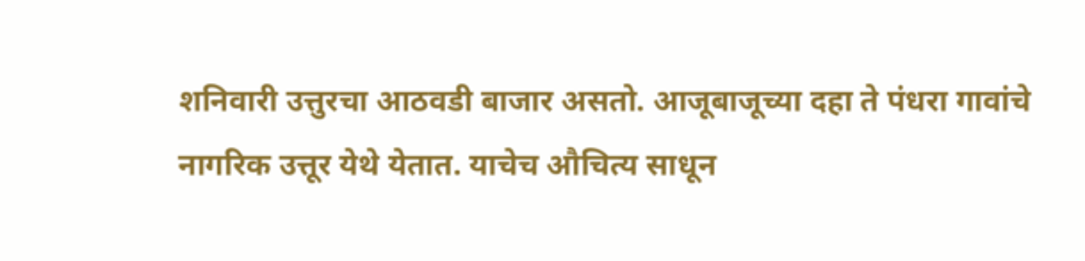शनिवारी उत्तुरचा आठवडी बाजार असतो. आजूबाजूच्या दहा ते पंधरा गावांचे नागरिक उत्तूर येथे येतात. याचेच औचित्य साधून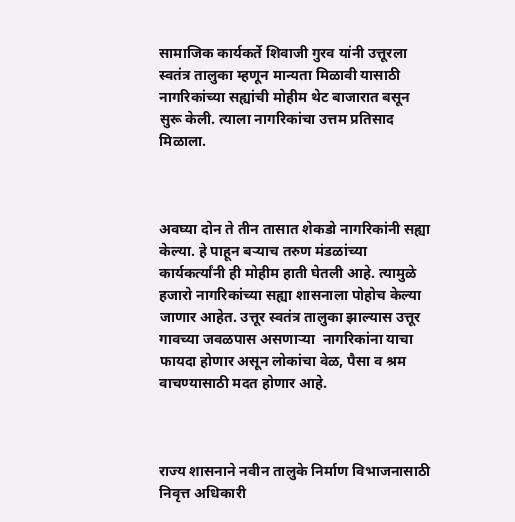सामाजिक कार्यकर्ते शिवाजी गुरव यांनी उत्तूरला स्वतंत्र तालुका म्हणून मान्यता मिळावी यासाठी नागरिकांच्या सह्यांची मोहीम थेट बाजारात बसून सुरू केली. त्याला नागरिकांचा उत्तम प्रतिसाद मिळाला.



अवघ्या दोन ते तीन तासात शेकडो नागरिकांनी सह्या केल्या. हे पाहून बऱ्याच तरुण मंडळांच्या कार्यकर्त्यांनी ही मोहीम हाती घेतली आहे. त्यामुळे हजारो नागरिकांच्या सह्या शासनाला पोहोच केल्या जाणार आहेत. उत्तूर स्वतंत्र तालुका झाल्यास उत्तूर गावच्या जवळपास असणाऱ्या  नागरिकांना याचा फायदा होणार असून लोकांचा वेळ, पैसा व श्रम वाचण्यासाठी मदत होणार आहे.



राज्य शासनाने नवीन तालुके निर्माण विभाजनासाठी निवृत्त अधिकारी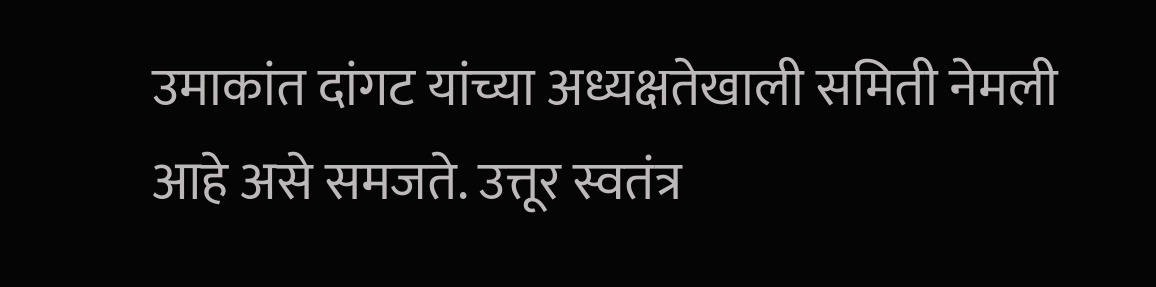उमाकांत दांगट यांच्या अध्यक्षतेखाली समिती नेमली आहे असे समजते. उत्तूर स्वतंत्र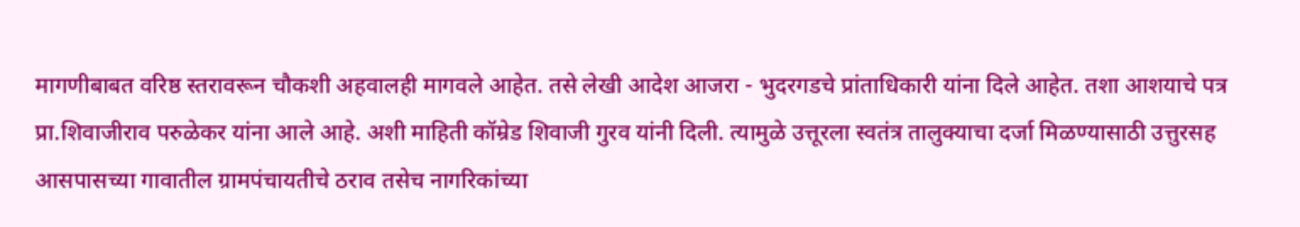मागणीबाबत वरिष्ठ स्तरावरून चौकशी अहवालही मागवले आहेत. तसे लेखी आदेश आजरा - भुदरगडचे प्रांताधिकारी यांना दिले आहेत. तशा आशयाचे पत्र प्रा.शिवाजीराव परुळेकर यांना आले आहे. अशी माहिती कॉम्रेड शिवाजी गुरव यांनी दिली. त्यामुळे उत्तूरला स्वतंत्र तालुक्याचा दर्जा मिळण्यासाठी उत्तुरसह आसपासच्या गावातील ग्रामपंचायतीचे ठराव तसेच नागरिकांच्या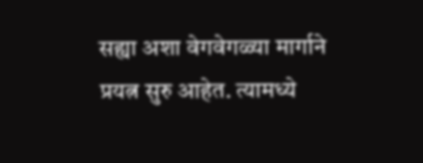सह्या अशा वेगवेगळ्या मार्गाने प्रयत्न सुरु आहेत. त्यामध्ये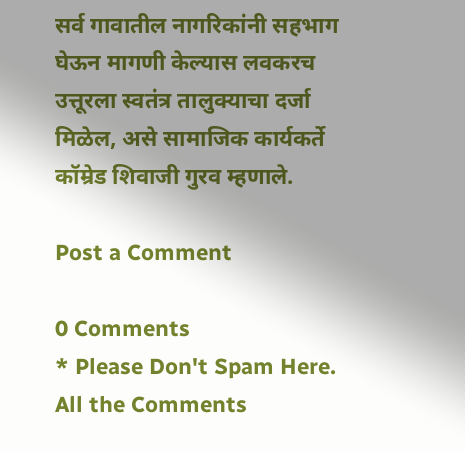सर्व गावातील नागरिकांनी सहभाग घेऊन मागणी केल्यास लवकरच उत्तूरला स्वतंत्र तालुक्याचा दर्जा मिळेल, असे सामाजिक कार्यकर्ते कॉम्रेड शिवाजी गुरव म्हणाले.

Post a Comment

0 Comments
* Please Don't Spam Here. All the Comments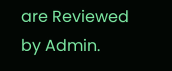are Reviewed by Admin.